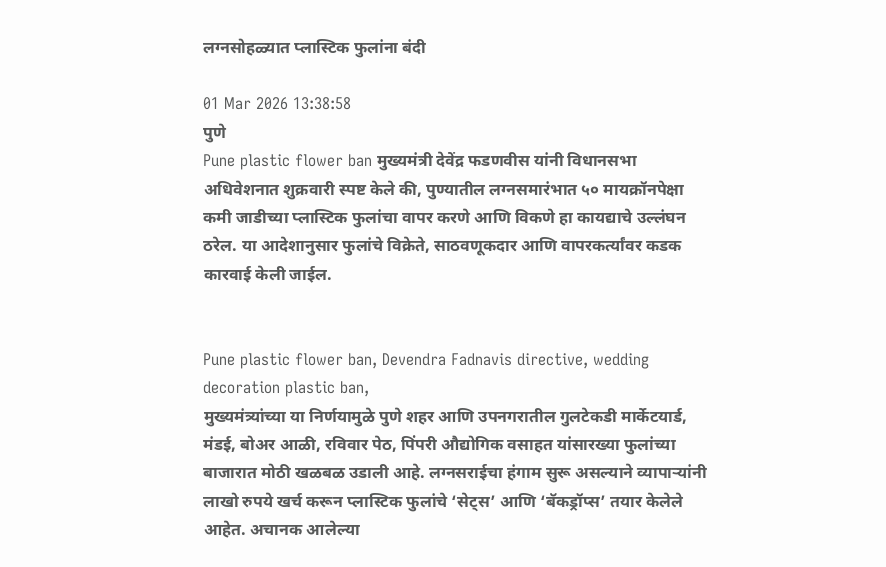लग्नसोहळ्यात प्लास्टिक फुलांना बंदी

01 Mar 2026 13:38:58
पुणे
Pune plastic flower ban मुख्यमंत्री देवेंद्र फडणवीस यांनी विधानसभा अधिवेशनात शुक्रवारी स्पष्ट केले की, पुण्यातील लग्नसमारंभात ५० मायक्रॉनपेक्षा कमी जाडीच्या प्लास्टिक फुलांचा वापर करणे आणि विकणे हा कायद्याचे उल्लंघन ठरेल. या आदेशानुसार फुलांचे विक्रेते, साठवणूकदार आणि वापरकर्त्यांवर कडक कारवाई केली जाईल.


Pune plastic flower ban, Devendra Fadnavis directive, wedding decoration plastic ban,
मुख्यमंत्र्यांच्या या निर्णयामुळे पुणे शहर आणि उपनगरातील गुलटेकडी मार्केटयार्ड, मंडई, बोअर आळी, रविवार पेठ, पिंपरी औद्योगिक वसाहत यांसारख्या फुलांच्या बाजारात मोठी खळबळ उडाली आहे. लग्नसराईचा हंगाम सुरू असल्याने व्यापाऱ्यांनी लाखो रुपये खर्च करून प्लास्टिक फुलांचे ‘सेट्स’ आणि ‘बॅकड्रॉप्स’ तयार केलेले आहेत. अचानक आलेल्या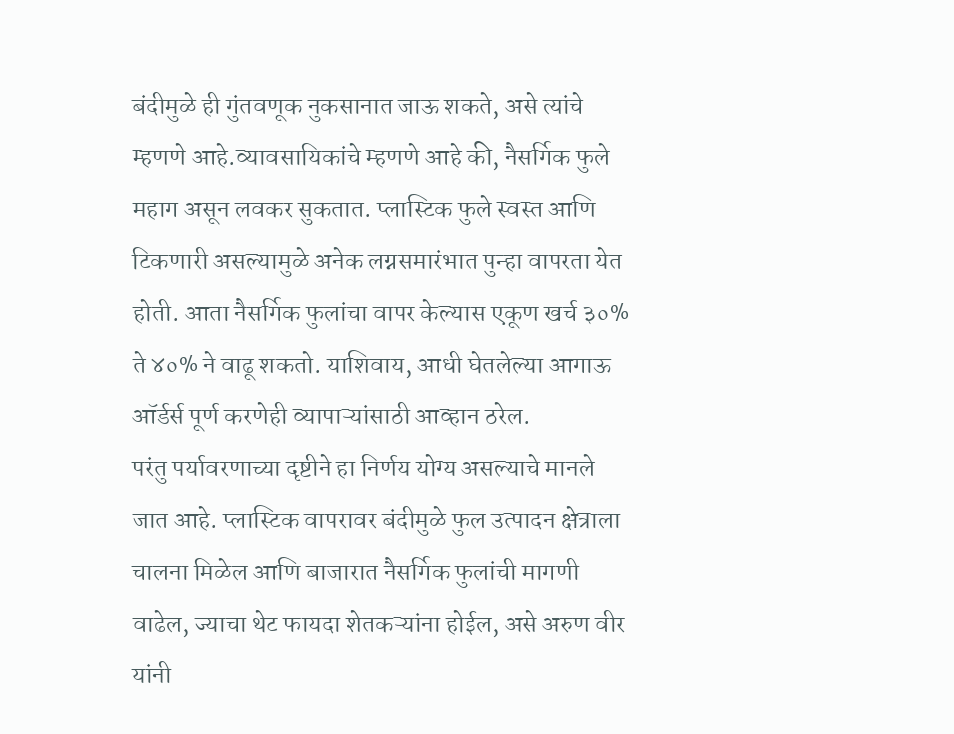बंदीमुळे ही गुंतवणूक नुकसानात जाऊ शकते, असे त्यांचे म्हणणे आहे.व्यावसायिकांचे म्हणणे आहे की, नैसर्गिक फुले महाग असून लवकर सुकतात. प्लास्टिक फुले स्वस्त आणि टिकणारी असल्यामुळे अनेक लग्नसमारंभात पुन्हा वापरता येत होती. आता नैसर्गिक फुलांचा वापर केल्यास एकूण खर्च ३०% ते ४०% ने वाढू शकतो. याशिवाय, आधी घेतलेल्या आगाऊ ऑर्डर्स पूर्ण करणेही व्यापाऱ्यांसाठी आव्हान ठरेल.
परंतु पर्यावरणाच्या दृष्टीने हा निर्णय योग्य असल्याचे मानले जात आहे. प्लास्टिक वापरावर बंदीमुळे फुल उत्पादन क्षेत्राला चालना मिळेल आणि बाजारात नैसर्गिक फुलांची मागणी वाढेल, ज्याचा थेट फायदा शेतकऱ्यांना होईल, असे अरुण वीर यांनी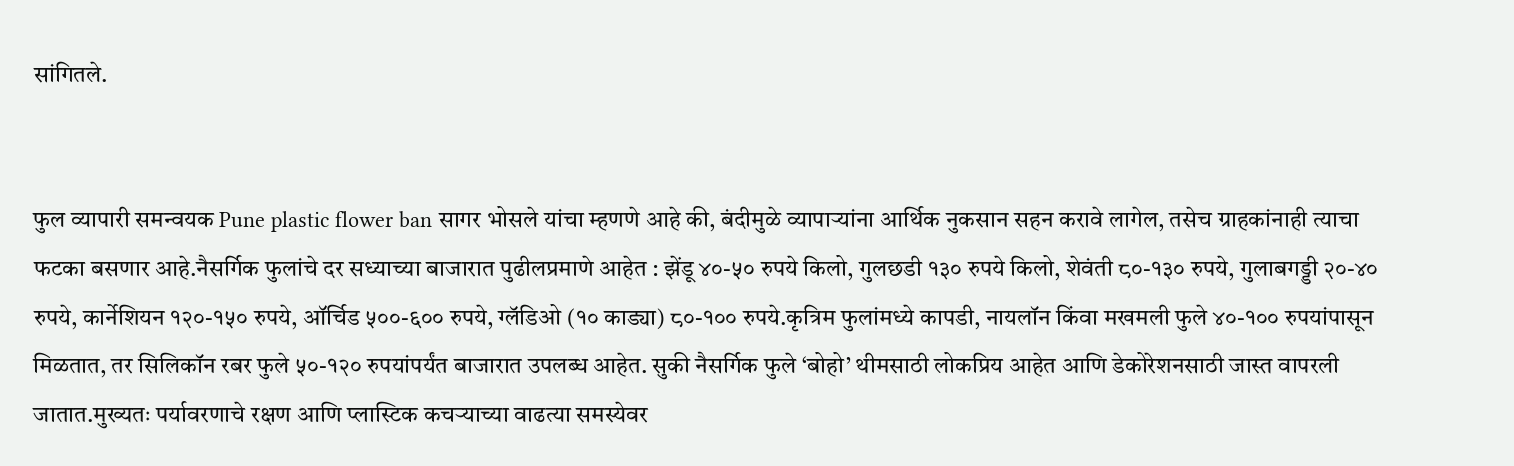सांगितले.


फुल व्यापारी समन्वयक Pune plastic flower ban सागर भोसले यांचा म्हणणे आहे की, बंदीमुळे व्यापाऱ्यांना आर्थिक नुकसान सहन करावे लागेल, तसेच ग्राहकांनाही त्याचा फटका बसणार आहे.नैसर्गिक फुलांचे दर सध्याच्या बाजारात पुढीलप्रमाणे आहेत : झेंडू ४०-५० रुपये किलो, गुलछडी १३० रुपये किलो, शेवंती ८०-१३० रुपये, गुलाबगड्डी २०-४० रुपये, कार्नेशियन १२०-१५० रुपये, ऑर्चिड ५००-६०० रुपये, ग्लॅडिओ (१० काड्या) ८०-१०० रुपये.कृत्रिम फुलांमध्ये कापडी, नायलॉन किंवा मखमली फुले ४०-१०० रुपयांपासून मिळतात, तर सिलिकॉन रबर फुले ५०-१२० रुपयांपर्यंत बाजारात उपलब्ध आहेत. सुकी नैसर्गिक फुले ‘बोहो’ थीमसाठी लोकप्रिय आहेत आणि डेकोरेशनसाठी जास्त वापरली जातात.मुख्यतः पर्यावरणाचे रक्षण आणि प्लास्टिक कचऱ्याच्या वाढत्या समस्येवर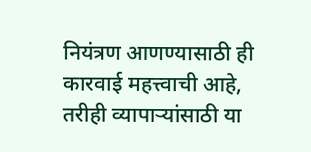नियंत्रण आणण्यासाठी ही कारवाई महत्त्वाची आहे, तरीही व्यापाऱ्यांसाठी या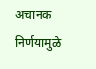अचानक निर्णयामुळे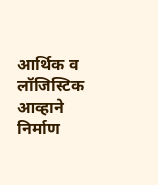आर्थिक व लॉजिस्टिक आव्हाने निर्माण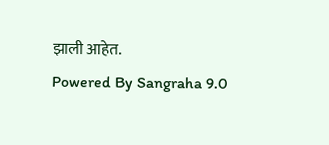झाली आहेत.
Powered By Sangraha 9.0